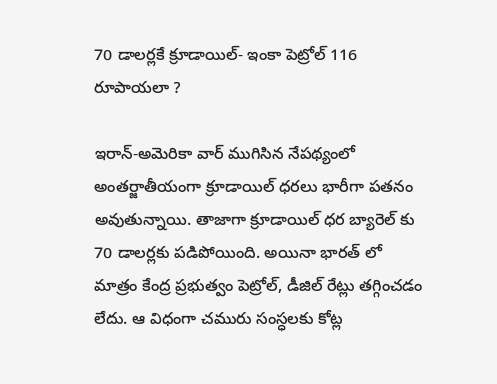70 డాలర్లకే క్రూడాయిల్- ఇంకా పెట్రోల్ 116 రూపాయలా ?

ఇరాన్-అమెరికా వార్ ముగిసిన నేపథ్యంలో అంతర్జాతీయంగా క్రూడాయిల్ ధరలు భారీగా పతనం అవుతున్నాయి. తాజాగా క్రూడాయిల్ ధర బ్యారెల్ కు 70 డాలర్లకు పడిపోయింది. అయినా భారత్ లో మాత్రం కేంద్ర ప్రభుత్వం పెట్రోల్, డీజిల్ రేట్లు తగ్గించడం లేదు. ఆ విధంగా చమురు సంస్ధలకు కోట్ల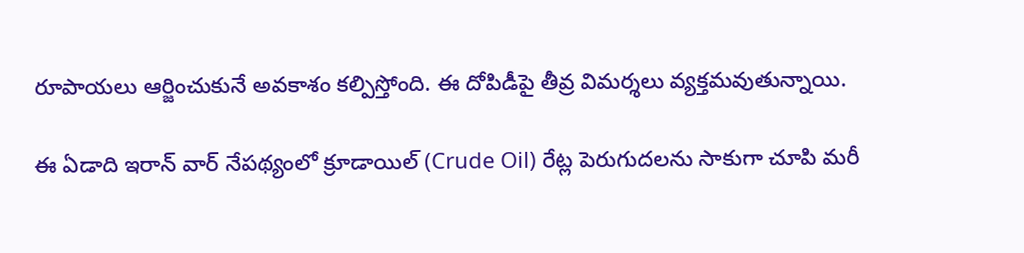రూపాయలు ఆర్జించుకునే అవకాశం కల్పిస్తోంది. ఈ దోపిడీపై తీవ్ర విమర్శలు వ్యక్తమవుతున్నాయి.

ఈ ఏడాది ఇరాన్ వార్ నేపథ్యంలో క్రూడాయిల్ (Crude Oil) రేట్ల పెరుగుదలను సాకుగా చూపి మరీ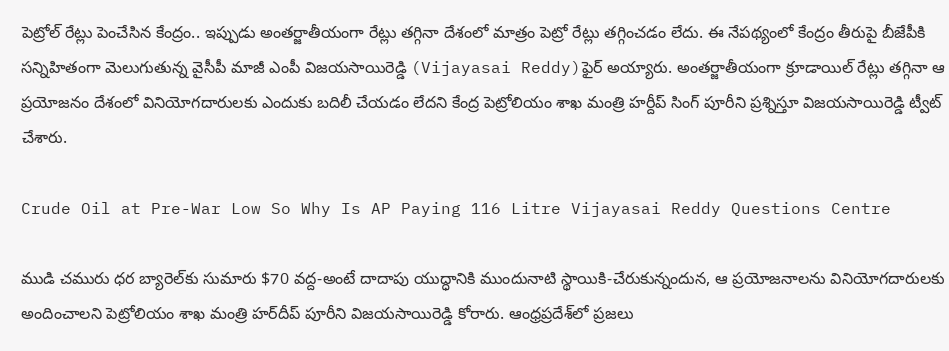పెట్రోల్ రేట్లు పెంచేసిన కేంద్రం.. ఇప్పుడు అంతర్జాతీయంగా రేట్లు తగ్గినా దేశంలో మాత్రం పెట్రో రేట్లు తగ్గించడం లేదు. ఈ నేపథ్యంలో కేంద్రం తీరుపై బీజేపీకి సన్నిహితంగా మెలుగుతున్న వైసీపీ మాజీ ఎంపీ విజయసాయిరెడ్డి (Vijayasai Reddy)ఫైర్ అయ్యారు. అంతర్జాతీయంగా క్రూడాయిల్ రేట్లు తగ్గినా ఆ ప్రయోజనం దేశంలో వినియోగదారులకు ఎందుకు బదిలీ చేయడం లేదని కేంద్ర పెట్రోలియం శాఖ మంత్రి హర్దీప్ సింగ్ పూరీని ప్రశ్నిస్తూ విజయసాయిరెడ్డి ట్వీట్ చేశారు.

Crude Oil at Pre-War Low So Why Is AP Paying 116 Litre Vijayasai Reddy Questions Centre

ముడి చమురు ధర బ్యారెల్‌కు సుమారు $70 వద్ద-అంటే దాదాపు యుద్ధానికి ముందునాటి స్థాయికి-చేరుకున్నందున, ఆ ప్రయోజనాలను వినియోగదారులకు అందించాలని పెట్రోలియం శాఖ మంత్రి హర్‌దీప్ పూరీని విజయసాయిరెడ్డి కోరారు. ఆంధ్రప్రదేశ్‌లో ప్రజలు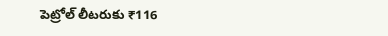పెట్రోల్ లీటరుకు ₹116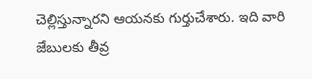చెల్లిస్తున్నారని ఆయనకు గుర్తుచేశారు. ఇది వారి జేబులకు తీవ్ర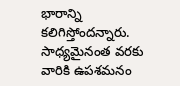భారాన్ని కలిగిస్తోందన్నారు. సాధ్యమైనంత వరకు వారికి ఉపశమనం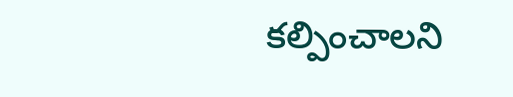కల్పించాలని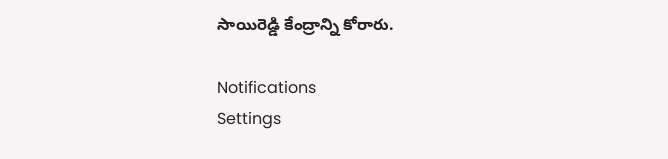సాయిరెడ్డి కేంద్రాన్ని కోరారు.

Notifications
Settings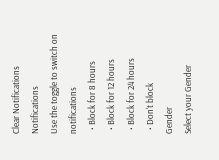Clear Notifications
Notifications
Use the toggle to switch on notifications
  • Block for 8 hours
  • Block for 12 hours
  • Block for 24 hours
  • Don't block
Gender
Select your Gender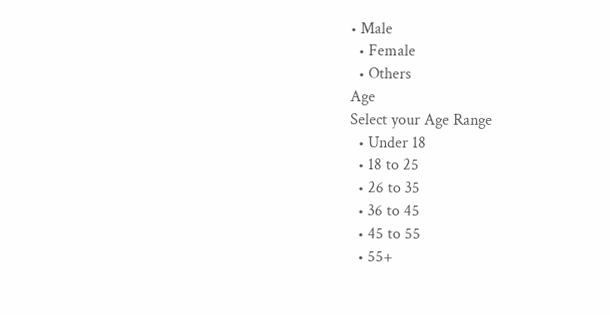• Male
  • Female
  • Others
Age
Select your Age Range
  • Under 18
  • 18 to 25
  • 26 to 35
  • 36 to 45
  • 45 to 55
  • 55+